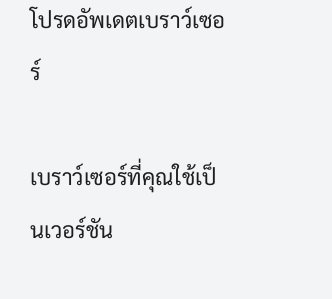โปรดอัพเดตเบราว์เซอร์

เบราว์เซอร์ที่คุณใช้เป็นเวอร์ชัน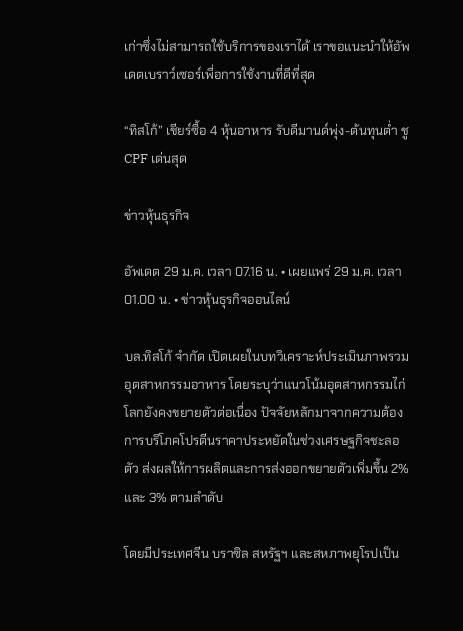เก่าซึ่งไม่สามารถใช้บริการของเราได้ เราขอแนะนำให้อัพเดตเบราว์เซอร์เพื่อการใช้งานที่ดีที่สุด

“ทิสโก้” เชียร์ซื้อ 4 หุ้นอาหาร รับดีมานด์พุ่ง-ต้นทุนต่ำ ชู CPF เด่นสุด

ข่าวหุ้นธุรกิจ

อัพเดต 29 ม.ค. เวลา 07.16 น. • เผยแพร่ 29 ม.ค. เวลา 01.00 น. • ข่าวหุ้นธุรกิจออนไลน์

บล.ทิสโก้ จำกัด เปิดเผยในบทวิเคราะห์ประเมินภาพรวมอุตสาหกรรมอาหาร โดยระบุว่าแนวโน้มอุตสาหกรรมไก่โลกยังคงขยายตัวต่อเนื่อง ปัจจัยหลักมาจากความต้องการบริโภคโปรตีนราคาประหยัดในช่วงเศรษฐกิจชะลอตัว ส่งผลให้การผลิตและการส่งออกขยายตัวเพิ่มขึ้น 2% และ 3% ตามลำดับ

โดยมีประเทศจีน บราซิล สหรัฐฯ และสหภาพยุโรปเป็น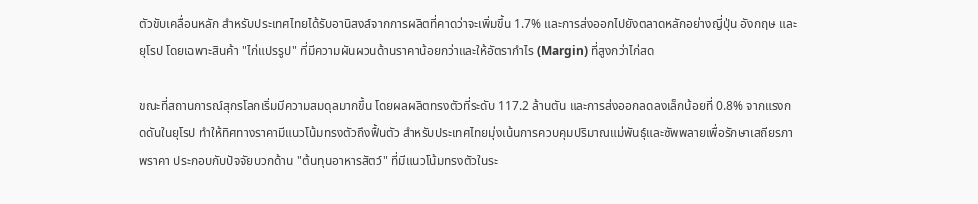ตัวขับเคลื่อนหลัก สำหรับประเทศไทยได้รับอานิสงส์จากการผลิตที่คาดว่าจะเพิ่มขึ้น 1.7% และการส่งออกไปยังตลาดหลักอย่างญี่ปุ่น อังกฤษ และยุโรป โดยเฉพาะสินค้า "ไก่แปรรูป" ที่มีความผันผวนด้านราคาน้อยกว่าและให้อัตรากำไร (Margin) ที่สูงกว่าไก่สด

ขณะที่สถานการณ์สุกรโลกเริ่มมีความสมดุลมากขึ้น โดยผลผลิตทรงตัวที่ระดับ 117.2 ล้านตัน และการส่งออกลดลงเล็กน้อยที่ 0.8% จากแรงกดดันในยุโรป ทำให้ทิศทางราคามีแนวโน้มทรงตัวถึงฟื้นตัว สำหรับประเทศไทยมุ่งเน้นการควบคุมปริมาณแม่พันธุ์และซัพพลายเพื่อรักษาเสถียรภาพราคา ประกอบกับปัจจัยบวกด้าน "ต้นทุนอาหารสัตว์" ที่มีแนวโน้มทรงตัวในระ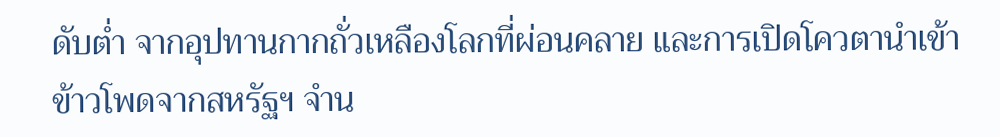ดับต่ำ จากอุปทานกากถั่วเหลืองโลกที่ผ่อนคลาย และการเปิดโควตานำเข้าข้าวโพดจากสหรัฐฯ จำน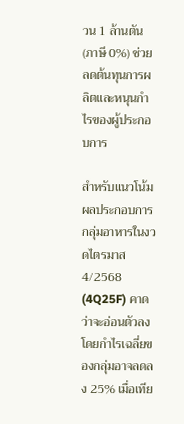วน 1 ล้านตัน (ภาษี 0%) ช่วยลดต้นทุนการผลิตและหนุนกำไรของผู้ประกอบการ

สำหรับแนวโน้มผลประกอบการกลุ่มอาหารในงวดไตรมาส 4/2568 (4Q25F) คาดว่าจะอ่อนตัวลง โดยกำไรเฉลี่ยของกลุ่มอาจลดลง 25% เมื่อเทีย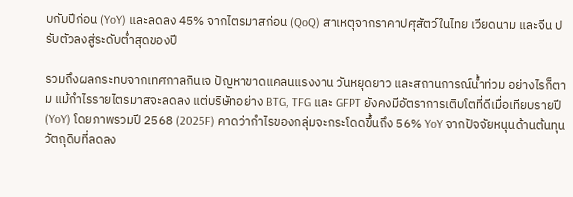บกับปีก่อน (YoY) และลดลง 45% จากไตรมาสก่อน (QoQ) สาเหตุจากราคาปศุสัตว์ในไทย เวียดนาม และจีน ปรับตัวลงสู่ระดับต่ำสุดของปี

รวมถึงผลกระทบจากเทศกาลกินเจ ปัญหาขาดแคลนแรงงาน วันหยุดยาว และสถานการณ์น้ำท่วม อย่างไรก็ตาม แม้กำไรรายไตรมาสจะลดลง แต่บริษัทอย่าง BTG, TFG และ GFPT ยังคงมีอัตราการเติบโตที่ดีเมื่อเทียบรายปี (YoY) โดยภาพรวมปี 2568 (2025F) คาดว่ากำไรของกลุ่มจะกระโดดขึ้นถึง 56% YoY จากปัจจัยหนุนด้านต้นทุนวัตถุดิบที่ลดลง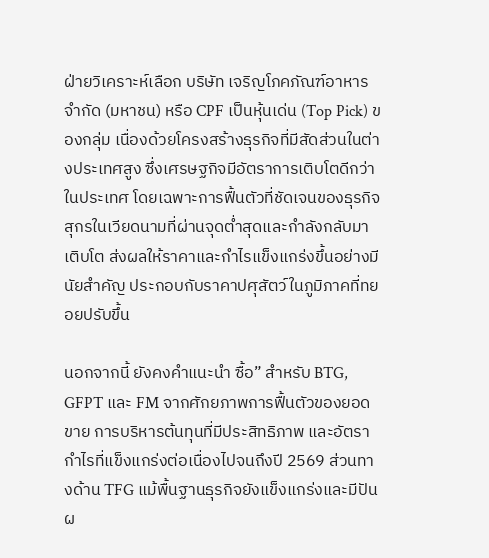ฝ่ายวิเคราะห์เลือก บริษัท เจริญโภคภัณฑ์อาหาร จำกัด (มหาชน) หรือ CPF เป็นหุ้นเด่น (Top Pick) ของกลุ่ม เนื่องด้วยโครงสร้างธุรกิจที่มีสัดส่วนในต่างประเทศสูง ซึ่งเศรษฐกิจมีอัตราการเติบโตดีกว่าในประเทศ โดยเฉพาะการฟื้นตัวที่ชัดเจนของธุรกิจสุกรในเวียดนามที่ผ่านจุดต่ำสุดและกำลังกลับมาเติบโต ส่งผลให้ราคาและกำไรแข็งแกร่งขึ้นอย่างมีนัยสำคัญ ประกอบกับราคาปศุสัตว์ในภูมิภาคที่ทยอยปรับขึ้น

นอกจากนี้ ยังคงคำแนะนำ ซื้อ” สำหรับ BTG, GFPT และ FM จากศักยภาพการฟื้นตัวของยอดขาย การบริหารต้นทุนที่มีประสิทธิภาพ และอัตรากำไรที่แข็งแกร่งต่อเนื่องไปจนถึงปี 2569 ส่วนทางด้าน TFG แม้พื้นฐานธุรกิจยังแข็งแกร่งและมีปันผ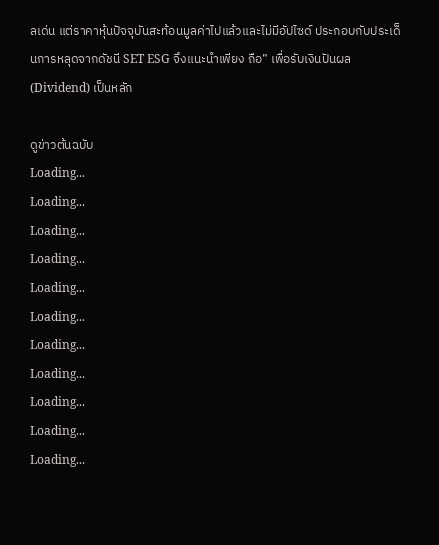ลเด่น แต่ราคาหุ้นปัจจุบันสะท้อนมูลค่าไปแล้วและไม่มีอัปไซด์ ประกอบกับประเด็นการหลุดจากดัชนี SET ESG จึงแนะนำเพียง ถือ” เพื่อรับเงินปันผล (Dividend) เป็นหลัก

ดูข่าวต้นฉบับ
Loading...
Loading...
Loading...
Loading...
Loading...
Loading...
Loading...
Loading...
Loading...
Loading...
Loading...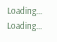Loading...
Loading...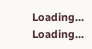Loading...
Loading...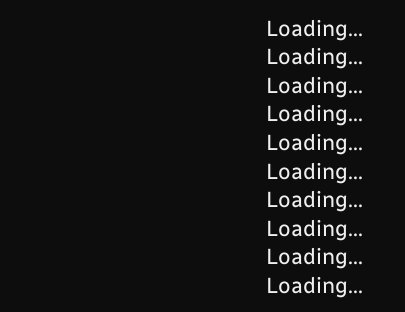Loading...
Loading...
Loading...
Loading...
Loading...
Loading...
Loading...
Loading...
Loading...
Loading...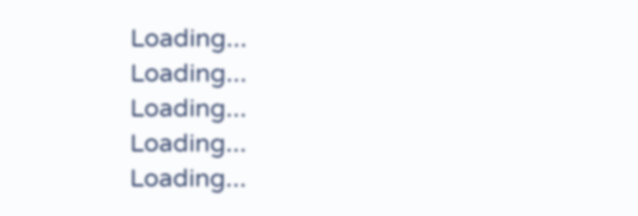Loading...
Loading...
Loading...
Loading...
Loading...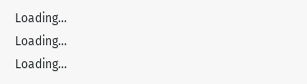Loading...
Loading...
Loading...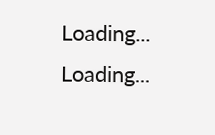Loading...
Loading...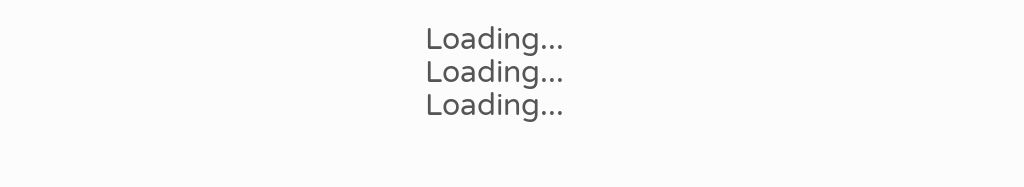Loading...
Loading...
Loading...